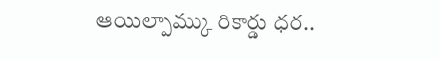ఆయిల్పామ్కు రికార్డు ధర..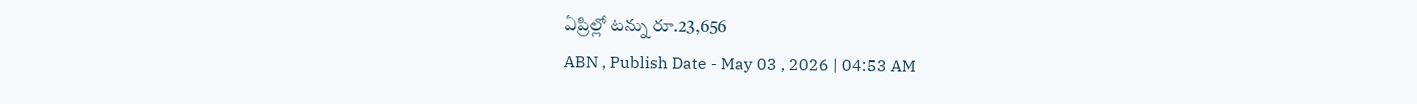ఏప్రిల్లో టన్ను రూ.23,656
ABN , Publish Date - May 03 , 2026 | 04:53 AM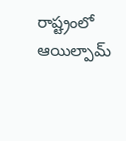రాష్ట్రంలో ఆయిల్పామ్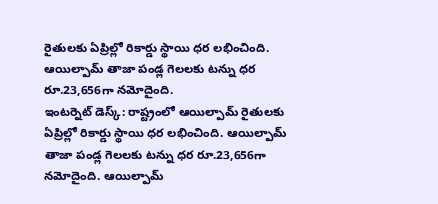రైతులకు ఏప్రిల్లో రికార్డు స్థాయి ధర లభించింది. ఆయిల్పామ్ తాజా పండ్ల గెలలకు టన్ను ధర రూ.23,656గా నమోదైంది.
ఇంటర్నెట్ డెస్క్: రాష్ట్రంలో ఆయిల్పామ్ రైతులకు ఏప్రిల్లో రికార్డు స్థాయి ధర లభించింది. ఆయిల్పామ్ తాజా పండ్ల గెలలకు టన్ను ధర రూ.23,656గా నమోదైంది. ఆయిల్పామ్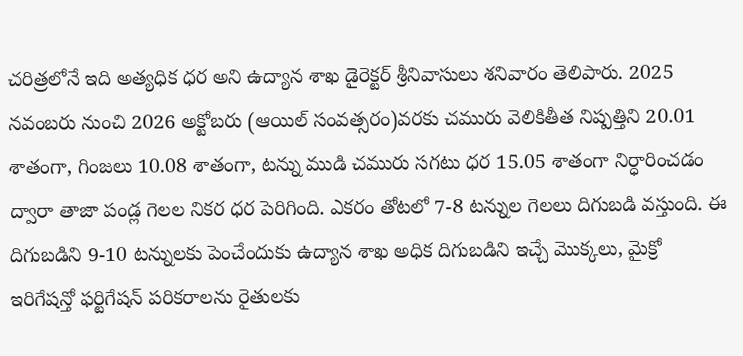చరిత్రలోనే ఇది అత్యధిక ధర అని ఉద్యాన శాఖ డైరెక్టర్ శ్రీనివాసులు శనివారం తెలిపారు. 2025 నవంబరు నుంచి 2026 అక్టోబరు (ఆయిల్ సంవత్సరం)వరకు చమురు వెలికితీత నిష్పత్తిని 20.01 శాతంగా, గింజలు 10.08 శాతంగా, టన్ను ముడి చమురు సగటు ధర 15.05 శాతంగా నిర్ధారించడం ద్వారా తాజా పండ్ల గెలల నికర ధర పెరిగింది. ఎకరం తోటలో 7-8 టన్నుల గెలలు దిగుబడి వస్తుంది. ఈ దిగుబడిని 9-10 టన్నులకు పెంచేందుకు ఉద్యాన శాఖ అధిక దిగుబడిని ఇచ్చే మొక్కలు, మైక్రో ఇరిగేషన్తో ఫర్టిగేషన్ పరికరాలను రైతులకు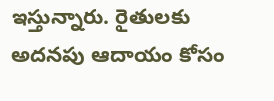ఇస్తున్నారు. రైతులకు అదనపు ఆదాయం కోసం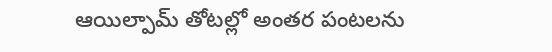ఆయిల్పామ్ తోటల్లో అంతర పంటలను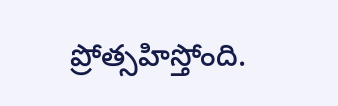ప్రోత్సహిస్తోంది.